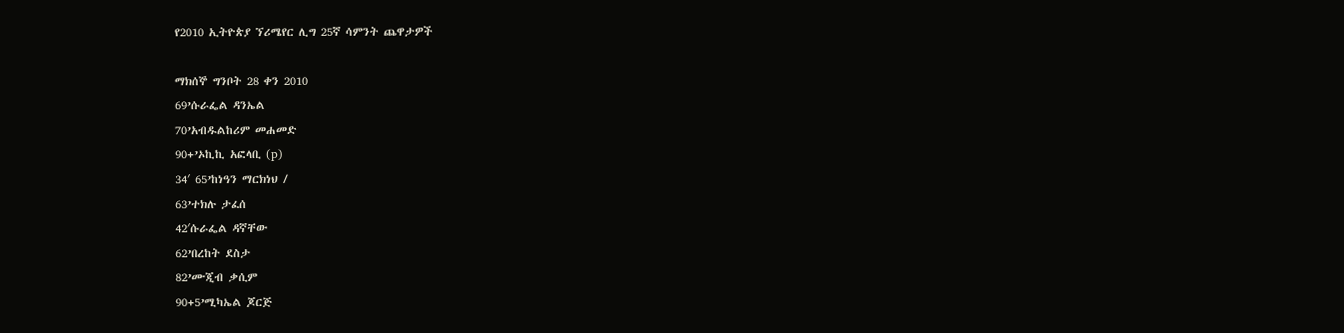የ2010 ኢትዮጵያ ኘሪሜየር ሊግ 25ኛ ሳምንት ጨዋታዎች

ማክሰኞ ግንቦት 28 ቀን 2010
69’ሱራፌል ዳንኤል
70’አብዱልከሪም መሐመድ
90+’ኦኪኪ አፎላቢ (p)
34′ 65’ከነዓን ማርክነህ /
63’ተክሉ ታፈሰ
42′ሱራፌል ዳኛቸው
62’በረከት ደስታ
82’ሙጂብ ቃሲም
90+5’ሚካኤል ጆርጅ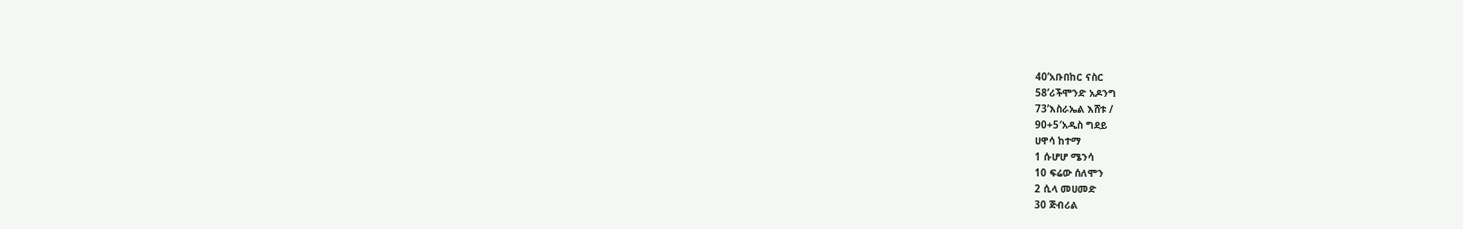40’አቡበከር ናስር
58’ሪችሞንድ አዶንግ
73’እስራኤል እሸቱ /
90+5′አዲስ ግደይ
ሀዋሳ ከተማ
1 ሱሆሆ ሜንሳ
10 ፍሬው ሰለሞን
2 ሲላ መሀመድ
30 ጅብሪል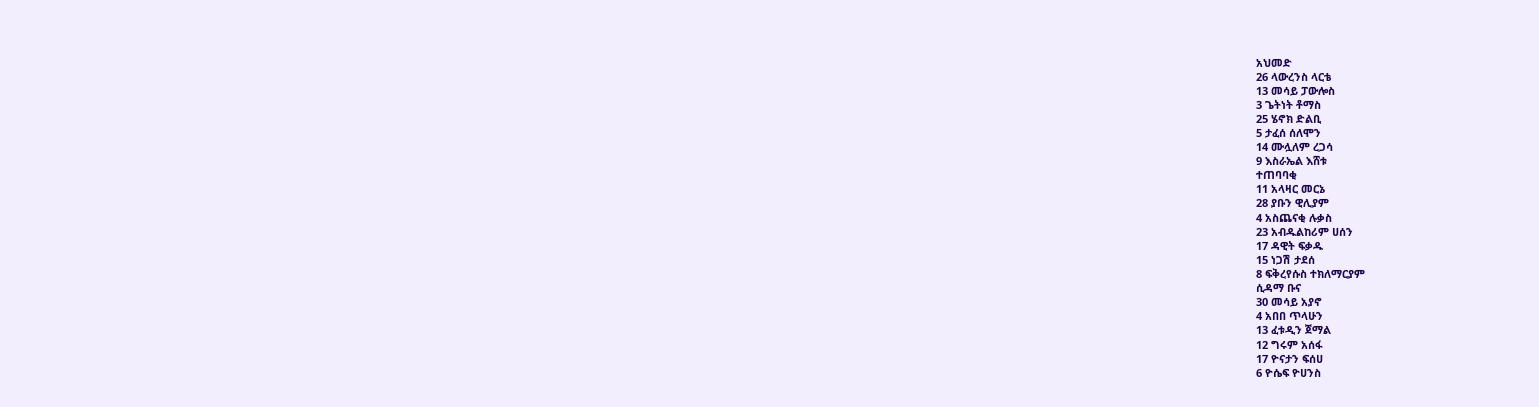አህመድ
26 ላውረንስ ላርቴ
13 መሳይ ፓውሎስ
3 ጌትነት ቶማስ
25 ሄኖክ ድልቢ
5 ታፈሰ ሰለሞን
14 ሙሏለም ረጋሳ
9 እስራኤል እሸቱ
ተጠባባቂ
11 አላዛር መርኔ
28 ያቡን ዊሊያም
4 አስጨናቂ ሉቃስ
23 አብዱልከሪም ሀሰን
17 ዳዊት ፍቃዱ
15 ነጋሽ ታደሰ
8 ፍቅረየሱስ ተክለማርያም
ሲዳማ ቡና
30 መሳይ አያኖ
4 አበበ ጥላሁን
13 ፈቱዲን ጀማል
12 ግሩም አሰፋ
17 ዮናታን ፍሰሀ
6 ዮሴፍ ዮሀንስ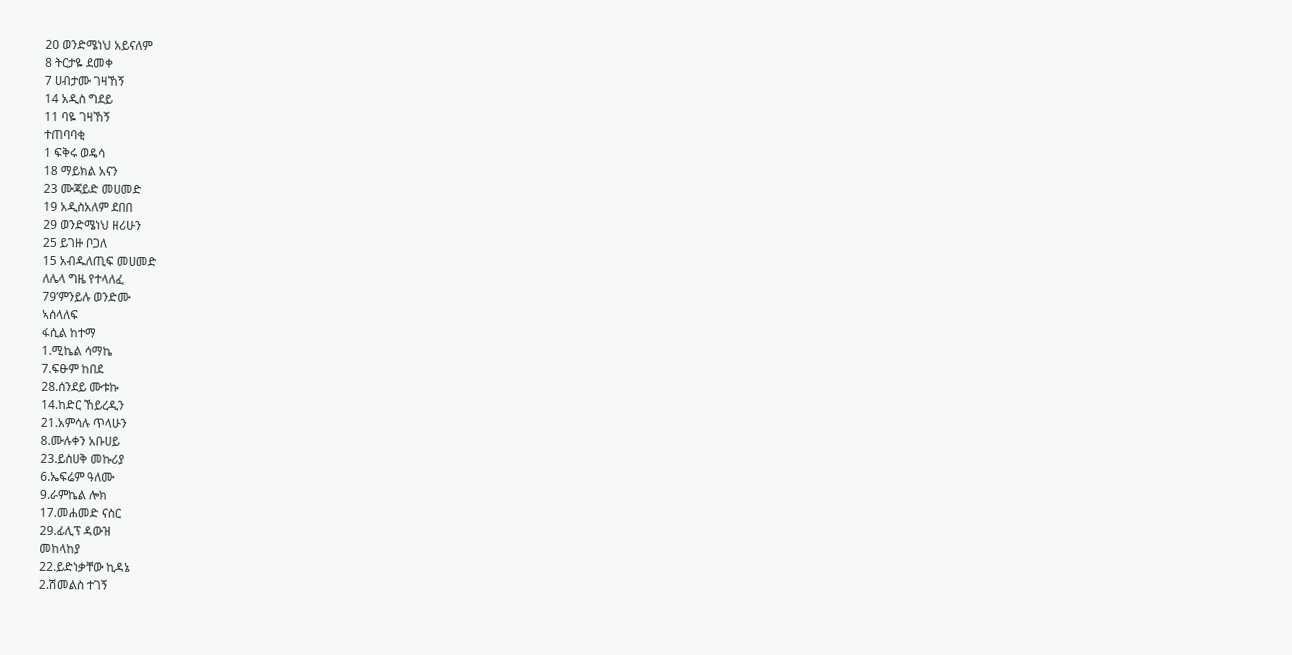20 ወንድሜነህ አይናለም
8 ትርታዬ ደመቀ
7 ሀብታሙ ገዛኸኝ
14 አዲስ ግደይ
11 ባዬ ገዛኸኝ
ተጠባባቂ
1 ፍቅሩ ወዴሳ
18 ማይክል አናን
23 ሙጃይድ መሀመድ
19 አዲስአለም ደበበ
29 ወንድሜነህ ዘሪሁን
25 ይገዙ ቦጋለ
15 አብዱለጢፍ መሀመድ
ለሌላ ግዜ የተላለፈ
79’ምንይሉ ወንድሙ
ኣሰላለፍ
ፋሲል ከተማ
1.ሚኬል ሳማኬ
7.ፍፁም ከበደ
28.ሰንደይ ሙቱኩ
14.ከድር ኸይረዲን
21.አምሳሉ ጥላሁን
8.ሙሉቀን አቡሀይ
23.ይስሀቅ መኩሪያ
6.ኤፍሬም ዓለሙ
9.ራምኬል ሎክ
17.መሐመድ ናስር
29.ፊሊፕ ዳውዝ
መከላከያ
22.ይድነቃቸው ኪዳኔ
2.ሽመልስ ተገኝ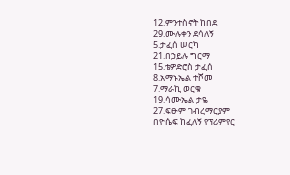12.ምንተስኖት ከበደ
29.ሙሉቀን ደሳለኝ
5.ታፈሰ ሠርካ
21.በኃይሉ ግርማ
15.ቴዎድሮስ ታፈሰ
8.አማኑኤል ተሾመ
7.ማራኪ ወርቁ
19.ሳሙኤል ታዬ
27.ፍፁም ገብረማርያም
በዮሴፍ ከፈለኝ የፕሪምየር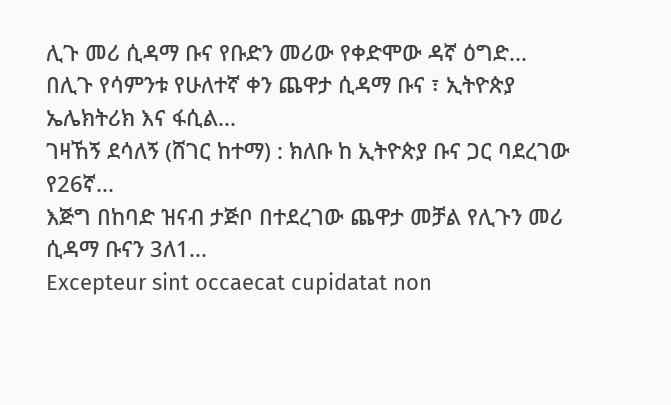ሊጉ መሪ ሲዳማ ቡና የቡድን መሪው የቀድሞው ዳኛ ዕግድ...
በሊጉ የሳምንቱ የሁለተኛ ቀን ጨዋታ ሲዳማ ቡና ፣ ኢትዮጵያ ኤሌክትሪክ እና ፋሲል...
ገዛኸኝ ደሳለኝ (ሸገር ከተማ) : ክለቡ ከ ኢትዮጵያ ቡና ጋር ባደረገው የ26ኛ...
እጅግ በከባድ ዝናብ ታጅቦ በተደረገው ጨዋታ መቻል የሊጉን መሪ ሲዳማ ቡናን 3ለ1...
Excepteur sint occaecat cupidatat non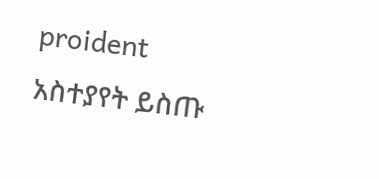proident
አስተያየት ይስጡ